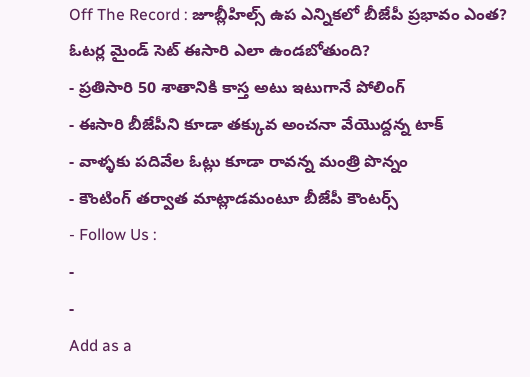Off The Record : జూబ్లీహిల్స్ ఉప ఎన్నికలో బీజేపీ ప్రభావం ఎంత? ఓటర్ల మైండ్ సెట్ ఈసారి ఎలా ఉండబోతుంది?
- ప్రతిసారి 50 శాతానికి కాస్త అటు ఇటుగానే పోలింగ్
- ఈసారి బీజేపీని కూడా తక్కువ అంచనా వేయొద్దన్న టాక్
- వాళ్ళకు పదివేల ఓట్లు కూడా రావన్న మంత్రి పొన్నం
- కౌంటింగ్ తర్వాత మాట్లాడమంటూ బీజేపీ కౌంటర్స్
- Follow Us :
-
-
Add as a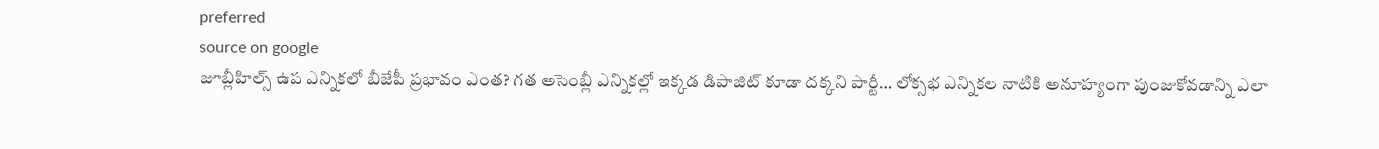preferred
source on google
జూబ్లీహిల్స్ ఉప ఎన్నికలో బీజేపీ ప్రభావం ఎంత? గత అసెంబ్లీ ఎన్నికల్లో ఇక్కడ డిపాజిట్ కూడా దక్కని పార్టీ… లోక్సభ ఎన్నికల నాటికి అనూహ్యంగా పుంజుకోవడాన్ని ఎలా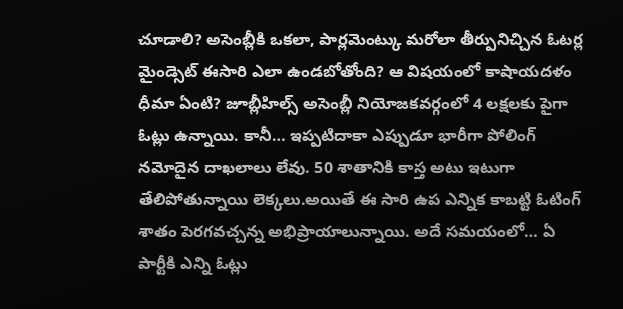చూడాలి? అసెంబ్లీకి ఒకలా, పార్లమెంట్కు మరోలా తీర్పునిచ్చిన ఓటర్ల మైండ్సెట్ ఈసారి ఎలా ఉండబోతోంది? ఆ విషయంలో కాషాయదళం ధీమా ఏంటి? జూబ్లీహిల్స్ అసెంబ్లీ నియోజకవర్గంలో 4 లక్షలకు పైగా ఓట్లు ఉన్నాయి. కానీ… ఇప్పటిదాకా ఎప్పుడూ భారీగా పోలింగ్ నమోదైన దాఖలాలు లేవు. 50 శాతానికి కాస్త అటు ఇటుగా తేలిపోతున్నాయి లెక్కలు.అయితే ఈ సారి ఉప ఎన్నిక కాబట్టి ఓటింగ్ శాతం పెరగవచ్చన్న అభిప్రాయాలున్నాయి. అదే సమయంలో… ఏ పార్టీకి ఎన్ని ఓట్లు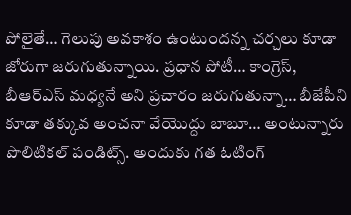పోలైతే… గెలుపు అవకాశం ఉంటుందన్న చర్చలు కూడా జోరుగా జరుగుతున్నాయి. ప్రధాన పోటీ… కాంగ్రెస్, బీఆర్ఎస్ మధ్యనే అని ప్రచారం జరుగుతున్నా… బీజేపీని కూడా తక్కువ అంచనా వేయొద్దు బాబూ… అంటున్నారు పొలిటికల్ పండిట్స్. అందుకు గత ఓటింగ్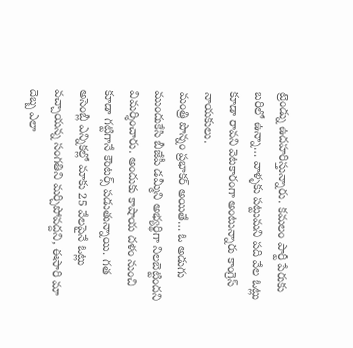ట్రెండ్ను ఉదహరిస్తున్నారు. కమలం పార్టీ పేరుకు బరిలో ఉన్నా… వాళ్ళకు పట్టుమని పది వేల ఓట్లు కూడా రావని వెటకారంగా అంటున్నారు కాంగ్రెస్ నాయకులు.
మంత్రి పొన్నం ప్రభాకర్ అయితే… ఓ అడుగు ముందుకేసి బీజేపీ డమ్మీని అభ్యర్థిగా నిలబెట్టిందని విమర్శించారు. అందుకు కాషాయ దళం నుంచి కూడా గట్టిగానే కౌంటర్స్ పడుతున్నాయి. గత అసెంబ్లీ ఎన్నికల్లో మాకు 25 వేలపైనే ఓట్లు వచ్చాయన్న సంగతిని మర్చిపోవద్దని, ఈసారి మా దెబ్బ ఎలా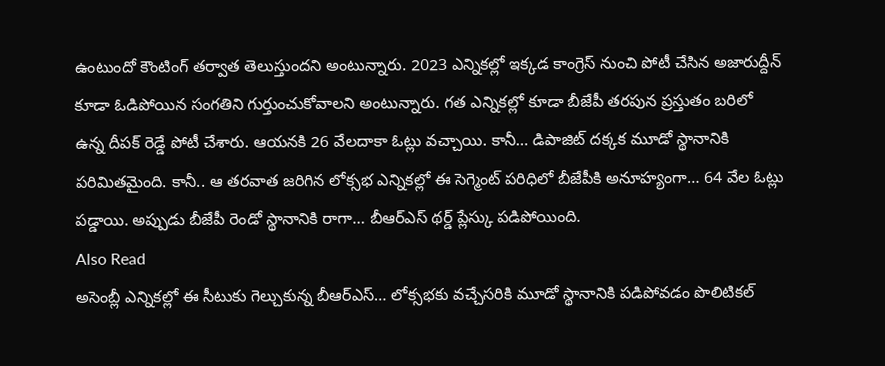ఉంటుందో కౌంటింగ్ తర్వాత తెలుస్తుందని అంటున్నారు. 2023 ఎన్నికల్లో ఇక్కడ కాంగ్రెస్ నుంచి పోటీ చేసిన అజారుద్దీన్ కూడా ఓడిపోయిన సంగతిని గుర్తుంచుకోవాలని అంటున్నారు. గత ఎన్నికల్లో కూడా బీజేపీ తరపున ప్రస్తుతం బరిలో ఉన్న దీపక్ రెడ్డే పోటీ చేశారు. ఆయనకి 26 వేలదాకా ఓట్లు వచ్చాయి. కానీ… డిపాజిట్ దక్కక మూడో స్థానానికి పరిమితమైంది. కానీ.. ఆ తరవాత జరిగిన లోక్సభ ఎన్నికల్లో ఈ సెగ్మెంట్ పరిధిలో బీజేపీకి అనూహ్యంగా… 64 వేల ఓట్లు పడ్డాయి. అప్పుడు బీజేపీ రెండో స్థానానికి రాగా… బీఆర్ఎస్ థర్డ్ ప్లేస్కు పడిపోయింది.
Also Read
అసెంబ్లీ ఎన్నికల్లో ఈ సీటుకు గెల్చుకున్న బీఆర్ఎస్… లోక్సభకు వచ్చేసరికి మూడో స్థానానికి పడిపోవడం పొలిటికల్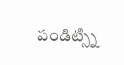పండిట్స్ని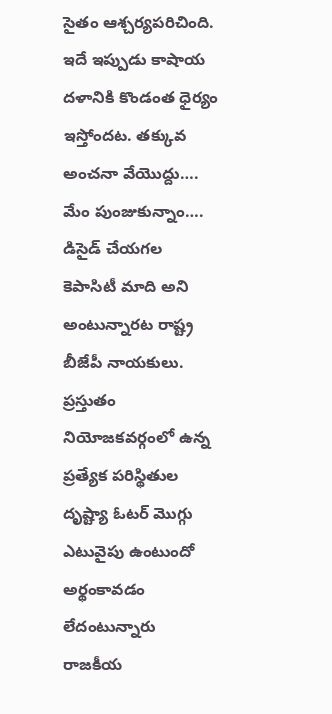సైతం ఆశ్చర్యపరిచింది. ఇదే ఇప్పుడు కాషాయ దళానికి కొండంత ధైర్యం ఇస్తోందట. తక్కువ అంచనా వేయొద్దు…. మేం పుంజుకున్నాం…. డిసైడ్ చేయగల కెపాసిటీ మాది అని అంటున్నారట రాష్ట్ర బీజేపీ నాయకులు. ప్రస్తుతం నియోజకవర్గంలో ఉన్న ప్రత్యేక పరిస్థితుల దృష్ట్యా ఓటర్ మొగ్గు ఎటువైపు ఉంటుందో అర్థంకావడం లేదంటున్నారు రాజకీయ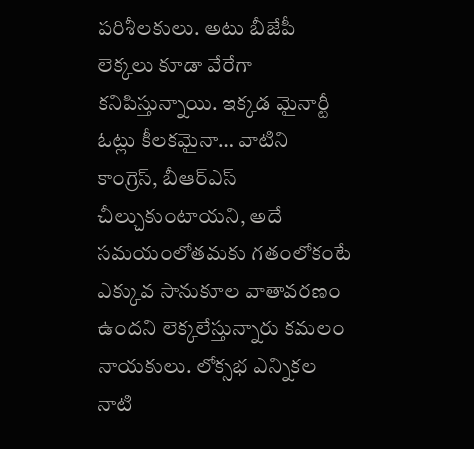పరిశీలకులు. అటు బీజేపీ లెక్కలు కూడా వేరేగా కనిపిస్తున్నాయి. ఇక్కడ మైనార్టీ ఓట్లు కీలకమైనా… వాటిని కాంగ్రెస్, బీఆర్ఎస్ చీల్చుకుంటాయని, అదే సమయంలోతమకు గతంలోకంటే ఎక్కువ సానుకూల వాతావరణం ఉందని లెక్కలేస్తున్నారు కమలం నాయకులు. లోక్సభ ఎన్నికల నాటి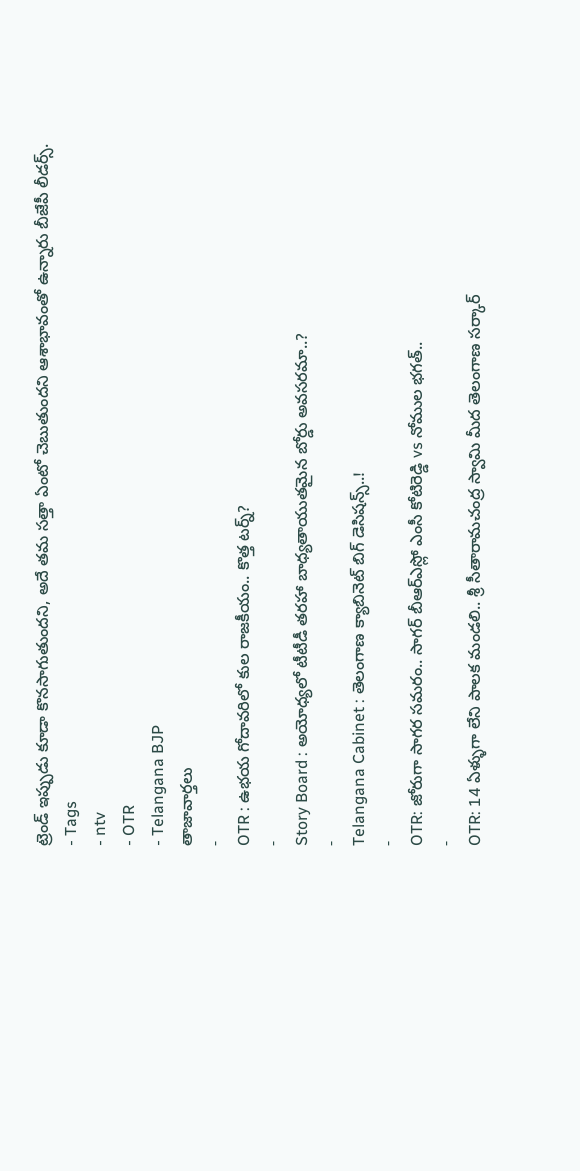ట్రెండ్ ఇప్పుడు కూడా కొనసాగుతుందని, అదే తమ సత్తా ఏంటో చెబుతుందని ఆశాభావంతో ఉన్నారు బీజేపీ లీడర్స్.
- Tags
- ntv
- OTR
- Telangana BJP
తాజావార్తలు
-
OTR : ఉభయ గోదావరిలో కుల రాజకీయం.. కొత్త టర్న్?
-
Story Board : అయోధ్యలో టీటీడీ తరహా బాధ్యతాయుతమైన బోర్డు అవసరమా..?
-
Telangana Cabinet : తెలంగాణ క్యాబినెట్ బిగ్ డెసిషన్స్..!
-
OTR: జోరుగా సాగర సమరం.. సాగర్ బీఆర్ఎస్లో ఎంసీ కోటిరెడ్డి vs నోముల భగత్..
-
OTR: 14 ఏళ్ళుగా లేని పాలక మండలి.. శ్రీ సీతారామచంద్ర స్వామి మీద తెలంగాణ సర్కార్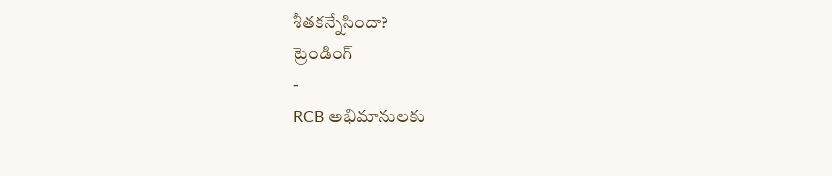శీతకన్నేసిందా?
ట్రెండింగ్
-
RCB అభిమానులకు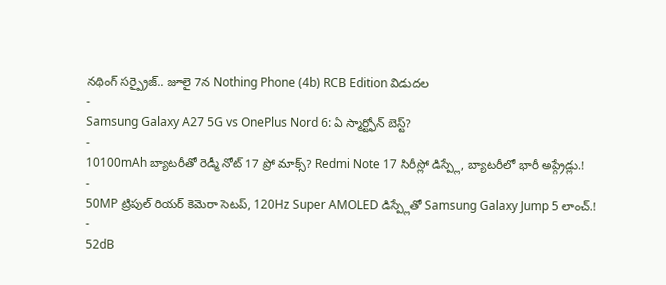నథింగ్ సర్ప్రైజ్.. జూలై 7న Nothing Phone (4b) RCB Edition విడుదల
-
Samsung Galaxy A27 5G vs OnePlus Nord 6: ఏ స్మార్ట్ఫోన్ బెస్ట్?
-
10100mAh బ్యాటరీతో రెడ్మీ నోట్ 17 ప్రో మాక్స్? Redmi Note 17 సిరీస్లో డిస్ప్లే, బ్యాటరీలో భారీ అప్గ్రేడ్లు.!
-
50MP ట్రిపుల్ రియర్ కెమెరా సెటప్, 120Hz Super AMOLED డిస్ప్లేతో Samsung Galaxy Jump 5 లాంచ్.!
-
52dB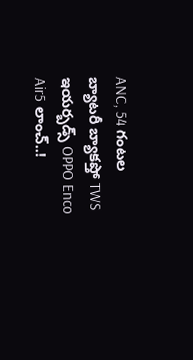ANC, 54 గంటల బ్యాటరీ బ్యాకప్తో TWS ఇయర్బడ్స్ OPPO Enco Air5 లాంచ్..!